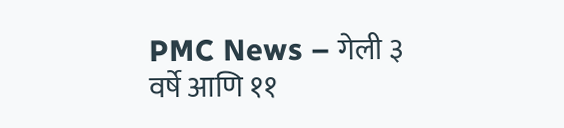PMC News – गेली ३ वर्षे आणि ११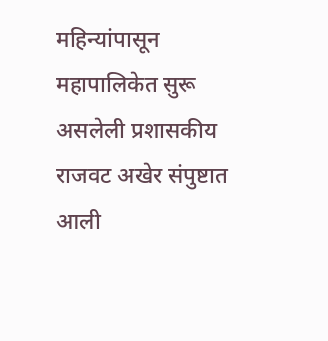महिन्यांपासून महापालिकेत सुरू असलेली प्रशासकीय राजवट अखेर संपुष्टात आली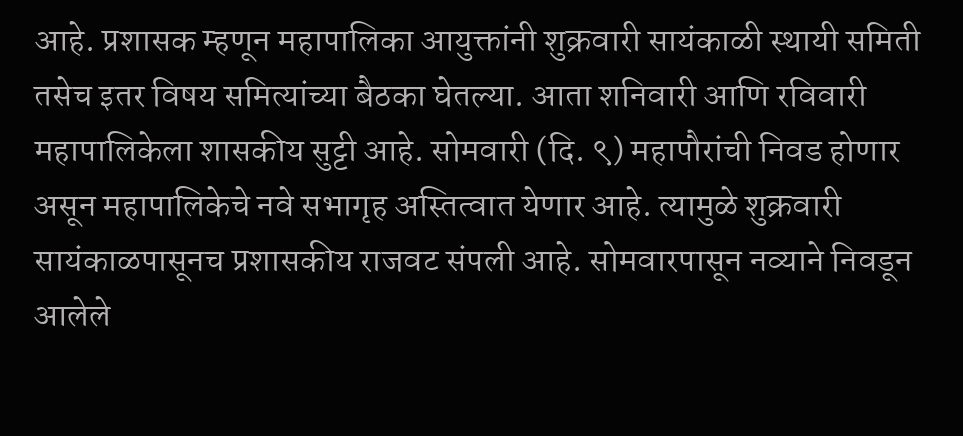आहे. प्रशासक म्हणून महापालिका आयुक्तांनी शुक्रवारी सायंकाळी स्थायी समिती तसेच इतर विषय समित्यांच्या बैठका घेतल्या. आता शनिवारी आणि रविवारी महापालिकेला शासकीय सुट्टी आहे. सोमवारी (दि. ९) महापौरांची निवड होणार असून महापालिकेचे नवे सभागृह अस्तित्वात येणार आहे. त्यामुळे शुक्रवारी सायंकाळपासूनच प्रशासकीय राजवट संपली आहे. सोमवारपासून नव्याने निवडून आलेले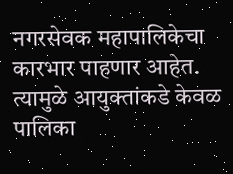नगरसेवक महापालिकेचा कारभार पाहणार आहेत. त्यामुळे आयुक्तांकडे केवळ पालिका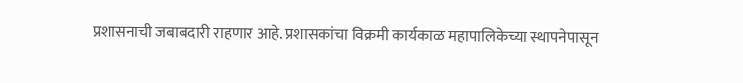प्रशासनाची जबाबदारी राहणार आहे. प्रशासकांचा विक्रमी कार्यकाळ महापालिकेच्या स्थापनेपासून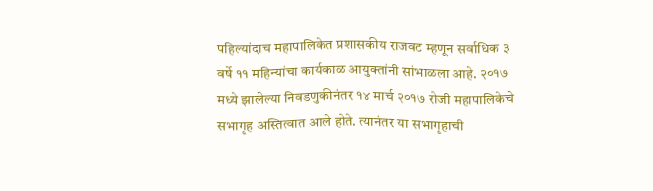पहिल्यांदाच महापालिकेत प्रशासकीय राजवट म्हणून सर्वाधिक ३ वर्षे ११ महिन्यांचा कार्यकाळ आयुक्तांनी सांभाळला आहे. २०१७ मध्ये झालेल्या निवडणुकीनंतर १४ मार्च २०१७ रोजी महापालिकेचे सभागृह अस्तित्वात आले होते. त्यानंतर या सभागृहाची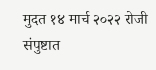मुदत १४ मार्च २०२२ रोजी संपुष्टात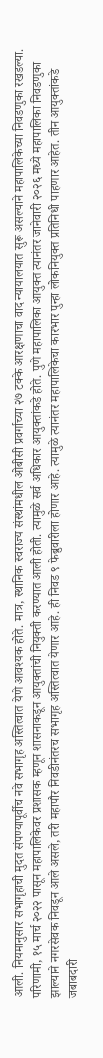आली. नियमानुसार सभागृहाची मुदत संपण्यापूर्वीच नवे सभागृह अस्तित्वात येणे आवश्यक होते. मात्र, स्थानिक स्वराज्य संस्थांमधील ओबीसी प्रवर्गाच्या २७ टक्के आरक्षणाचा वाद न्यायालयात सुरू असल्याने महापालिकेच्या निवडणुका रखडल्या. परिणामी, १५ मार्च २०२२ पासून महापालिकेवर प्रशासक म्हणून शासनाकडून आयुक्तांची नियुक्ती करण्यात आली होती. त्यामुळे सर्व अधिकार आयुक्तांकडे होते. पुणे महापालिका आयुक्त त्यानंतर जानेवारी २०२६ मध्ये महापालिका निवडणुका झाल्याने नगरसेवक निवडून आले असले, तरी महापौर निवडीनंतरच सभागृह अस्तित्वात येणार आहे. ही निवड ९ फेब्रुवारीला होणार आहे. त्यामुळे त्यानंतर महापालिकेचा कारभार पुन्हा लोकनियुक्त प्रतिनिधी पाहणार आहेत. तीन आयुक्तांकडे जबाबदारी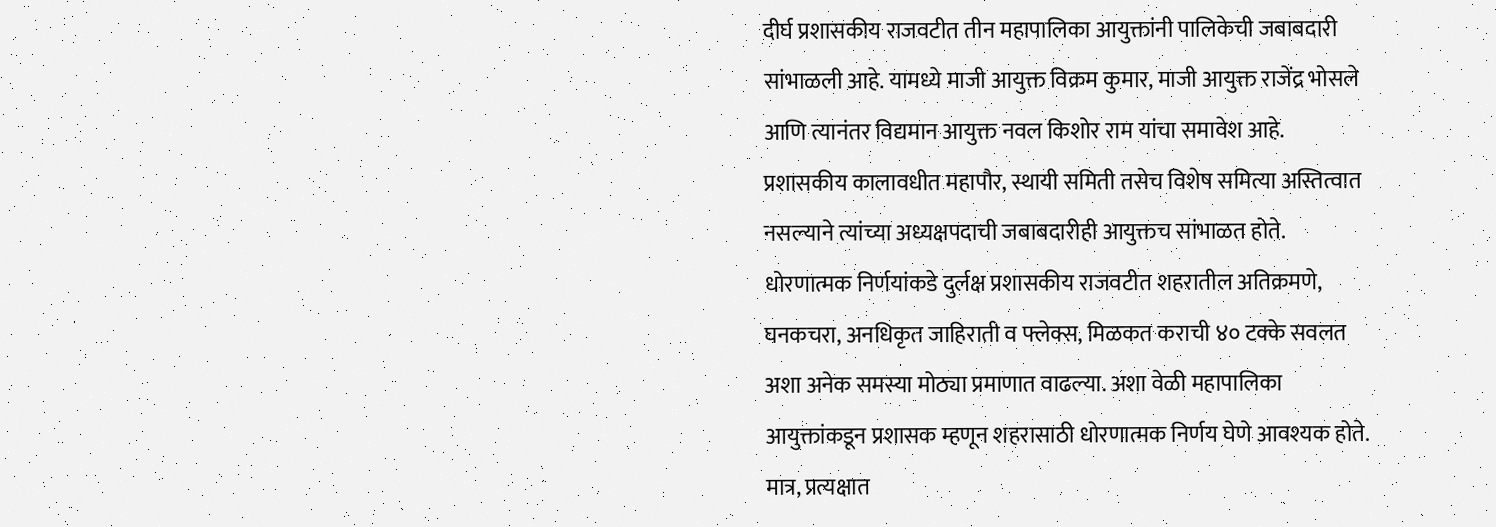दीर्घ प्रशासकीय राजवटीत तीन महापालिका आयुक्तांनी पालिकेची जबाबदारी सांभाळली आहे. यामध्ये माजी आयुक्त विक्रम कुमार, माजी आयुक्त राजेंद्र भोसले आणि त्यानंतर विद्यमान आयुक्त नवल किशोर राम यांचा समावेश आहे. प्रशासकीय कालावधीत महापौर, स्थायी समिती तसेच विशेष समित्या अस्तित्वात नसल्याने त्यांच्या अध्यक्षपदाची जबाबदारीही आयुक्तच सांभाळत होते. धोरणात्मक निर्णयांकडे दुर्लक्ष प्रशासकीय राजवटीत शहरातील अतिक्रमणे, घनकचरा, अनधिकृत जाहिराती व फ्लेक्स, मिळकत कराची ४० टक्के सवलत अशा अनेक समस्या मोठ्या प्रमाणात वाढल्या. अशा वेळी महापालिका आयुक्तांकडून प्रशासक म्हणून शहरासाठी धोरणात्मक निर्णय घेणे आवश्यक होते. मात्र, प्रत्यक्षात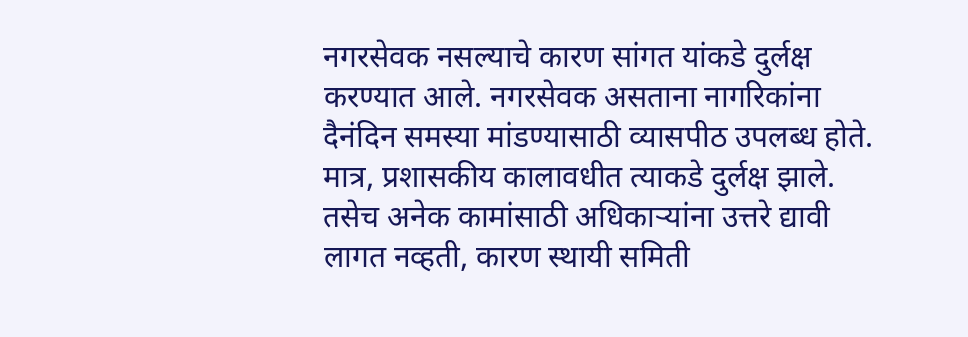नगरसेवक नसल्याचे कारण सांगत यांकडे दुर्लक्ष करण्यात आले. नगरसेवक असताना नागरिकांना दैनंदिन समस्या मांडण्यासाठी व्यासपीठ उपलब्ध होते. मात्र, प्रशासकीय कालावधीत त्याकडे दुर्लक्ष झाले. तसेच अनेक कामांसाठी अधिकाऱ्यांना उत्तरे द्यावी लागत नव्हती, कारण स्थायी समिती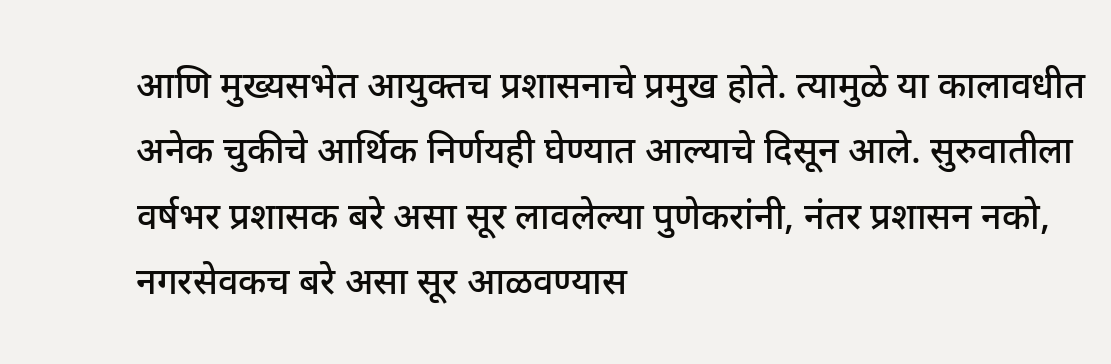आणि मुख्यसभेत आयुक्तच प्रशासनाचे प्रमुख होते. त्यामुळे या कालावधीत अनेक चुकीचे आर्थिक निर्णयही घेण्यात आल्याचे दिसून आले. सुरुवातीला वर्षभर प्रशासक बरे असा सूर लावलेल्या पुणेकरांनी, नंतर प्रशासन नको, नगरसेवकच बरे असा सूर आळवण्यास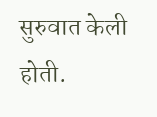सुरुवात केली होती.